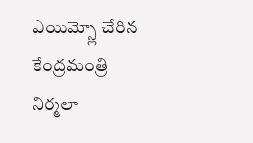ఎయిమ్స్లో చేరిన కేంద్రమంత్రి నిర్మలా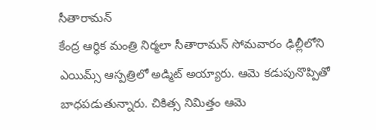సీతారామన్
కేంద్ర ఆర్థిక మంత్రి నిర్మలా సీతారామన్ సోమవారం ఢిల్లీలోని ఎయిమ్స్ ఆస్పత్రిలో అడ్మిట్ అయ్యారు. ఆమె కడుపునొప్పితో బాధపడుతున్నారు. చికిత్స నిమిత్తం ఆమె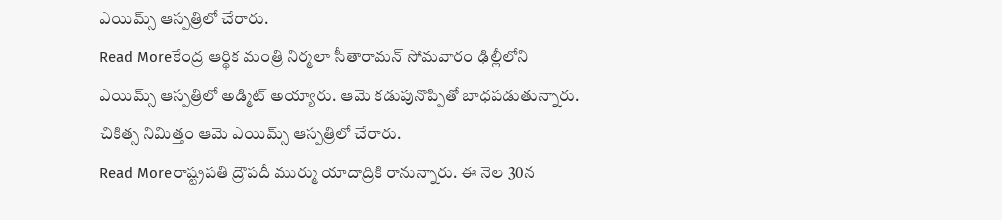ఎయిమ్స్ ఆస్పత్రిలో చేరారు.
Read Moreకేంద్ర ఆర్థిక మంత్రి నిర్మలా సీతారామన్ సోమవారం ఢిల్లీలోని ఎయిమ్స్ ఆస్పత్రిలో అడ్మిట్ అయ్యారు. ఆమె కడుపునొప్పితో బాధపడుతున్నారు. చికిత్స నిమిత్తం ఆమె ఎయిమ్స్ ఆస్పత్రిలో చేరారు.
Read Moreరాష్ట్రపతి ద్రౌపదీ ముర్ము యాదాద్రికి రానున్నారు. ఈ నెల 30న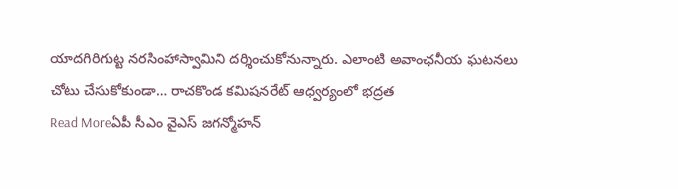యాదగిరిగుట్ట నరసింహాస్వామిని దర్శించుకోనున్నారు. ఎలాంటి అవాంఛనీయ ఘటనలు చోటు చేసుకోకుండా… రాచకొండ కమిషనరేట్ ఆధ్వర్యంలో భద్రత
Read Moreఏపీ సీఎం వైఎస్ జగన్మోహన్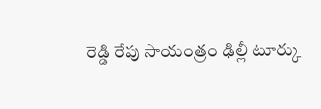రెడ్డి రేపు సాయంత్రం ఢిల్లీ టూర్కు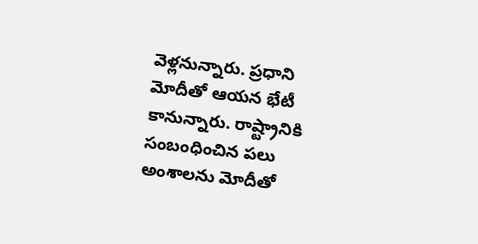వెళ్లనున్నారు. ప్రధాని మోదీతో ఆయన భేటీ కానున్నారు. రాష్ట్రానికి సంబంధించిన పలు అంశాలను మోదీతో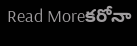Read Moreకరోనా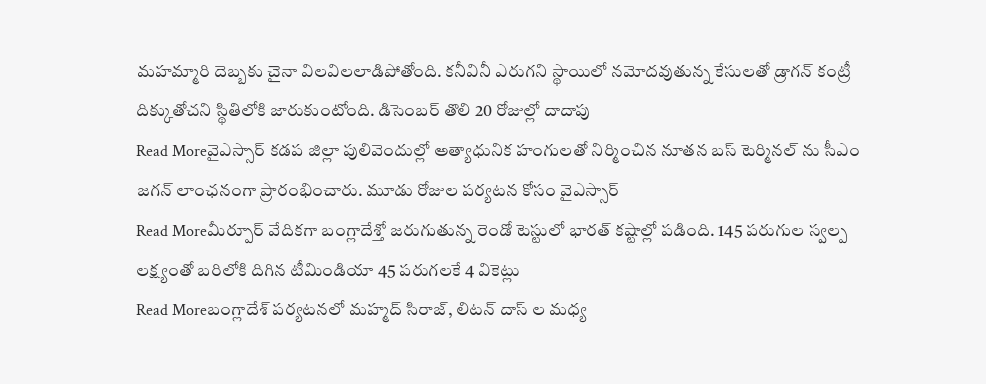మహమ్మారి దెబ్బకు చైనా విలవిలలాడిపోతోంది. కనీవినీ ఎరుగని స్థాయిలో నమోదవుతున్న కేసులతో డ్రాగన్ కంట్రీ దిక్కుతోచని స్థితిలోకి జారుకుంటోంది. డిసెంబర్ తొలి 20 రోజుల్లో దాదాపు
Read Moreవైఎస్సార్ కడప జిల్లా పులివెందుల్లో అత్యాధునిక హంగులతో నిర్మించిన నూతన బస్ టెర్మినల్ ను సీఎం జగన్ లాంఛనంగా ప్రారంభించారు. మూడు రోజుల పర్యటన కోసం వైఎస్సార్
Read Moreమీర్పూర్ వేదికగా బంగ్లాదేశ్తో జరుగుతున్న రెండో టెస్టులో భారత్ కష్టాల్లో పడింది. 145 పరుగుల స్వల్ప లక్ష్యంతో బరిలోకి దిగిన టీమిండియా 45 పరుగలకే 4 వికెట్లు
Read Moreబంగ్లాదేశ్ పర్యటనలో మహ్మద్ సిరాజ్, లిటన్ దాస్ ల మధ్య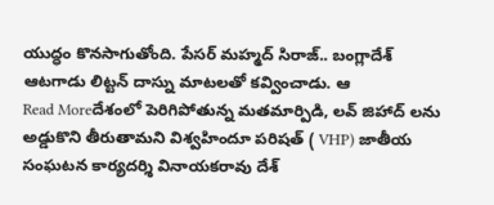యుద్ధం కొనసాగుతోంది. పేసర్ మహ్మద్ సిరాజ్.. బంగ్లాదేశ్ ఆటగాడు లిట్టన్ దాస్ను మాటలతో కవ్వించాడు. ఆ
Read Moreదేశంలో పెరిగిపోతున్న మతమార్పిడి, లవ్ జిహాద్ లను అడ్డుకొని తీరుతామని విశ్వహిందూ పరిషత్ ( VHP) జాతీయ సంఘటన కార్యదర్శి వినాయకరావు దేశ్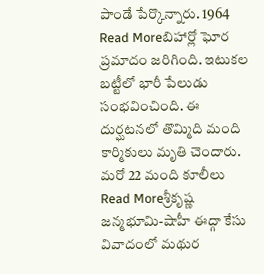పాండే పేర్కొన్నారు. 1964
Read Moreబిహార్లో ఘోర ప్రమాదం జరిగింది. ఇటుకల బట్టీలో భారీ పేలుడు సంభవించింది. ఈ దుర్ఘటనలో తొమ్మిది మంది కార్మికులు మృతి చెందారు. మరో 22 మంది కూలీలు
Read Moreశ్రీకృష్ణ జన్మభూమి-షాహీ ఈద్గా కేసు వివాదంలో మథుర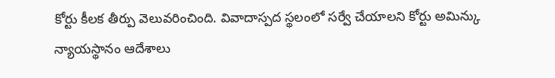కోర్టు కీలక తీర్పు వెలువరించింది. వివాదాస్పద స్థలంలో సర్వే చేయాలని కోర్టు అమిన్కు న్యాయస్థానం ఆదేశాలు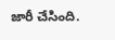జారీ చేసింది.